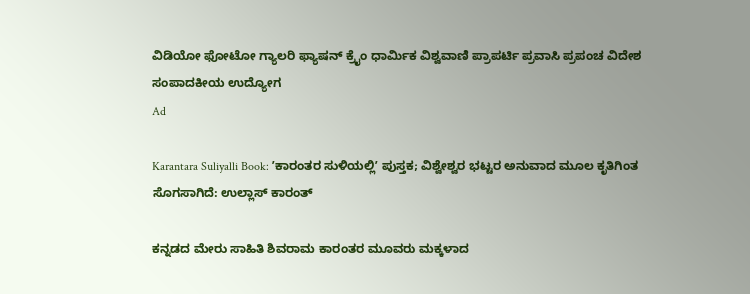ವಿಡಿಯೋ ಫೋಟೋ ಗ್ಯಾಲರಿ ಫ್ಯಾಷನ್ ಕ್ರೈಂ ಧಾರ್ಮಿಕ ವಿಶ್ವವಾಣಿ ಪ್ರಾಪರ್ಟಿ ಪ್ರವಾಸಿ ಪ್ರಪಂಚ ವಿದೇಶ ಸಂಪಾದಕೀಯ ಉದ್ಯೋಗ
Ad

Karantara Suliyalli Book: ʼಕಾರಂತರ ಸುಳಿಯಲ್ಲಿʼ ಪುಸ್ತಕ; ವಿಶ್ವೇಶ್ವರ ಭಟ್ಟರ ಅನುವಾದ ಮೂಲ ಕೃತಿಗಿಂತ ಸೊಗಸಾಗಿದೆ: ಉಲ್ಲಾಸ್‌ ಕಾರಂತ್‌

ಕನ್ನಡದ ಮೇರು ಸಾಹಿತಿ ಶಿವರಾಮ ಕಾರಂತರ ಮೂವರು ಮಕ್ಕಳಾದ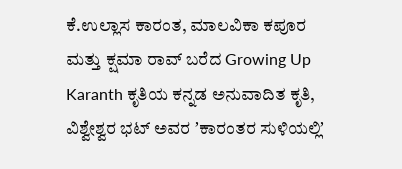ಕೆ.ಉಲ್ಲಾಸ ಕಾರಂತ, ಮಾಲವಿಕಾ ಕಪೂರ ಮತ್ತು ಕ್ಷಮಾ ರಾವ್ ಬರೆದ Growing Up Karanth ಕೃತಿಯ ಕನ್ನಡ ಅನುವಾದಿತ ಕೃತಿ, ವಿಶ್ವೇಶ್ವರ ಭಟ್‌ ಅವರ ʼಕಾರಂತರ ಸುಳಿಯಲ್ಲಿʼ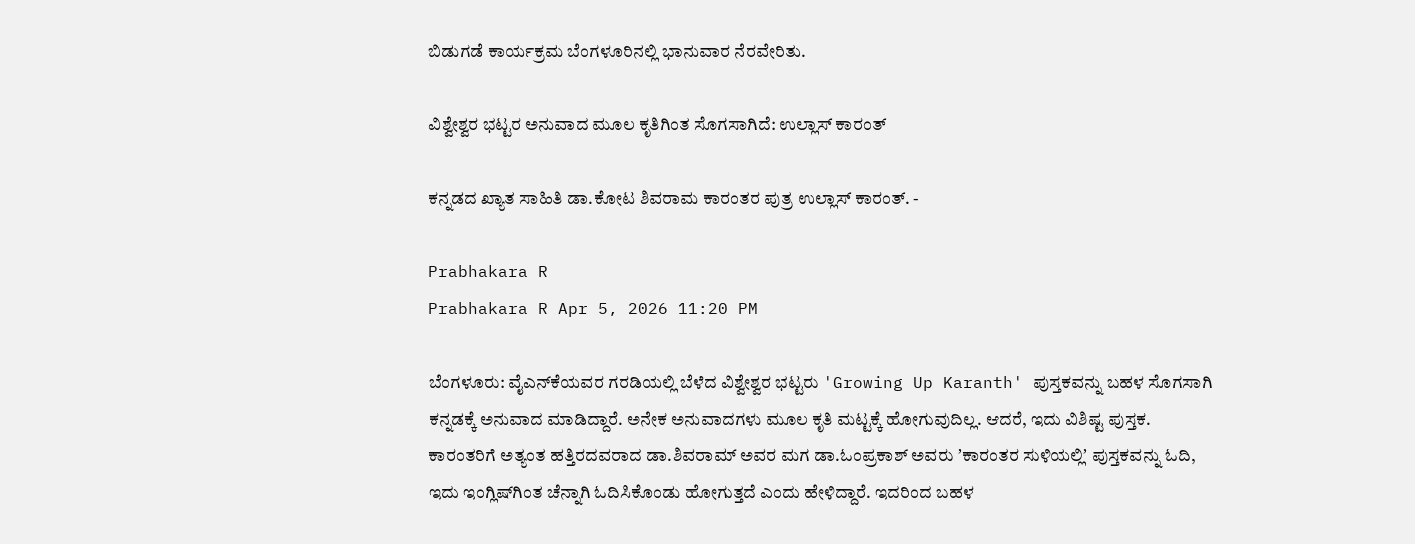ಬಿಡುಗಡೆ ಕಾರ್ಯಕ್ರಮ ಬೆಂಗಳೂರಿನಲ್ಲಿ ಭಾನುವಾರ ನೆರವೇರಿತು.

ವಿಶ್ವೇಶ್ವರ ಭಟ್ಟರ ಅನುವಾದ ಮೂಲ ಕೃತಿಗಿಂತ ಸೊಗಸಾಗಿದೆ: ಉಲ್ಲಾಸ್‌ ಕಾರಂತ್‌

ಕನ್ನಡದ ಖ್ಯಾತ ಸಾಹಿತಿ ಡಾ.ಕೋಟ ಶಿವರಾಮ ಕಾರಂತರ ಪುತ್ರ ಉಲ್ಲಾಸ್‌ ಕಾರಂತ್‌. -

Prabhakara R
Prabhakara R Apr 5, 2026 11:20 PM

ಬೆಂಗಳೂರು: ವೈಎನ್‌ಕೆಯವರ ಗರಡಿಯಲ್ಲಿ ಬೆಳೆದ ವಿಶ್ವೇಶ್ವರ ಭಟ್ಟರು 'Growing Up Karanth' ಪುಸ್ತಕವನ್ನು ಬಹಳ ಸೊಗಸಾಗಿ ಕನ್ನಡಕ್ಕೆ ಅನುವಾದ ಮಾಡಿದ್ದಾರೆ. ಅನೇಕ ಅನುವಾದಗಳು ಮೂಲ ಕೃತಿ ಮಟ್ಟಕ್ಕೆ ಹೋಗುವುದಿಲ್ಲ. ಆದರೆ, ಇದು ವಿಶಿಷ್ಟ ಪುಸ್ತಕ. ಕಾರಂತರಿಗೆ ಅತ್ಯಂತ ಹತ್ತಿರದವರಾದ ಡಾ.ಶಿವರಾಮ್‌ ಅವರ ಮಗ ಡಾ.ಓಂಪ್ರಕಾಶ್‌ ಅವರು ʼಕಾರಂತರ ಸುಳಿಯಲ್ಲಿʼ ಪುಸ್ತಕವನ್ನು ಓದಿ, ಇದು ಇಂಗ್ಲಿಷ್‌ಗಿಂತ ಚೆನ್ನಾಗಿ ಓದಿಸಿಕೊಂಡು ಹೋಗುತ್ತದೆ ಎಂದು ಹೇಳಿದ್ದಾರೆ. ಇದರಿಂದ ಬಹಳ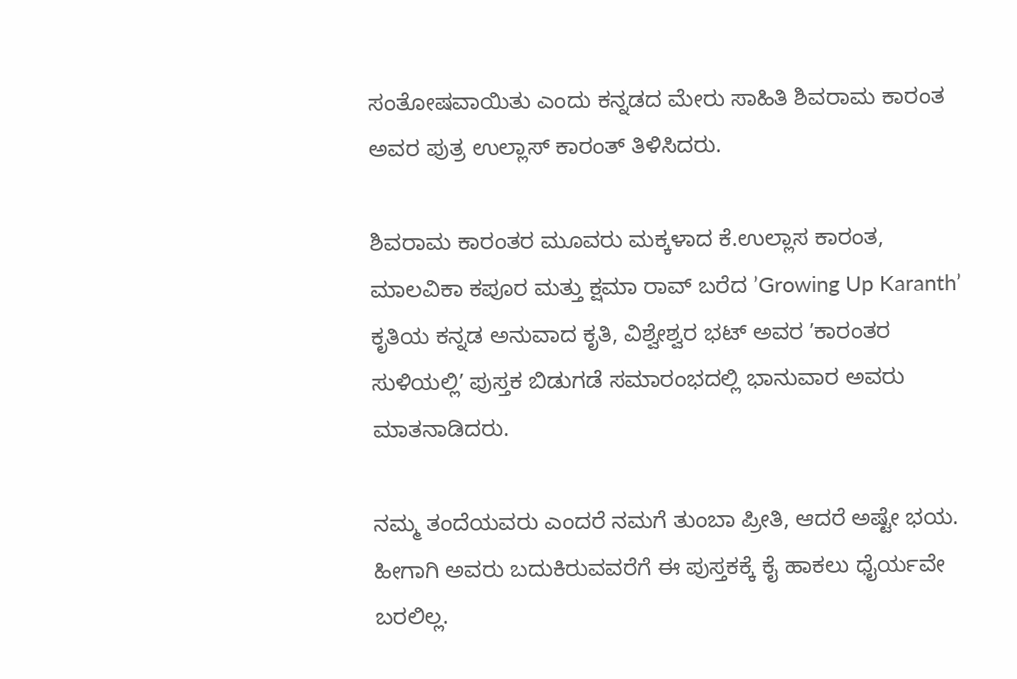ಸಂತೋಷವಾಯಿತು ಎಂದು ಕನ್ನಡದ ಮೇರು ಸಾಹಿತಿ ಶಿವರಾಮ ಕಾರಂತ ಅವರ ಪುತ್ರ ಉಲ್ಲಾಸ್‌ ಕಾರಂತ್‌ ತಿಳಿಸಿದರು.

ಶಿವರಾಮ ಕಾರಂತರ ಮೂವರು ಮಕ್ಕಳಾದ ಕೆ.ಉಲ್ಲಾಸ ಕಾರಂತ, ಮಾಲವಿಕಾ ಕಪೂರ ಮತ್ತು ಕ್ಷಮಾ ರಾವ್ ಬರೆದ ʼGrowing Up Karanthʼ ಕೃತಿಯ ಕನ್ನಡ ಅನುವಾದ ಕೃತಿ, ವಿಶ್ವೇಶ್ವರ ಭಟ್‌ ಅವರ ʼಕಾರಂತರ ಸುಳಿಯಲ್ಲಿʼ ಪುಸ್ತಕ ಬಿಡುಗಡೆ ಸಮಾರಂಭದಲ್ಲಿ ಭಾನುವಾರ ಅವರು ಮಾತನಾಡಿದರು.

ನಮ್ಮ ತಂದೆಯವರು ಎಂದರೆ ನಮಗೆ ತುಂಬಾ ಪ್ರೀತಿ, ಆದರೆ ಅಷ್ಟೇ ಭಯ. ಹೀಗಾಗಿ ಅವರು ಬದುಕಿರುವವರೆಗೆ ಈ ಪುಸ್ತಕಕ್ಕೆ ಕೈ ಹಾಕಲು ಧೈರ್ಯವೇ ಬರಲಿಲ್ಲ.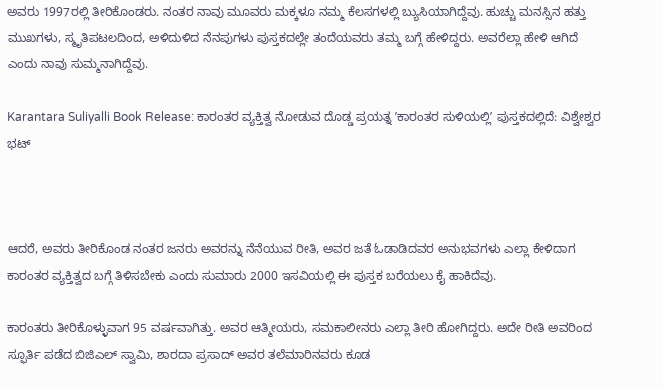ಅವರು 1997ರಲ್ಲಿ ತೀರಿಕೊಂಡರು. ನಂತರ ನಾವು ಮೂವರು ಮಕ್ಕಳೂ ನಮ್ಮ ಕೆಲಸಗಳಲ್ಲಿ ಬ್ಯುಸಿಯಾಗಿದ್ದೆವು. ಹುಚ್ಚು ಮನಸ್ಸಿನ ಹತ್ತು ಮುಖಗಳು, ಸ್ಮೃತಿಪಟಲದಿಂದ, ಅಳಿದುಳಿದ ನೆನಪುಗಳು ಪುಸ್ತಕದಲ್ಲೇ ತಂದೆಯವರು ತಮ್ಮ ಬಗ್ಗೆ ಹೇಳಿದ್ದರು. ಅವರೆಲ್ಲಾ ಹೇಳಿ ಆಗಿದೆ ಎಂದು ನಾವು ಸುಮ್ಮನಾಗಿದ್ದೆವು.

Karantara Suliyalli Book Release: ಕಾರಂತರ ವ್ಯಕ್ತಿತ್ವ ನೋಡುವ ದೊಡ್ಡ ಪ್ರಯತ್ನ ʼಕಾರಂತರ ಸುಳಿಯಲ್ಲಿʼ ಪುಸ್ತಕದಲ್ಲಿದೆ: ವಿಶ್ವೇಶ್ವರ ಭಟ್‌



ಆದರೆ, ಅವರು ತೀರಿಕೊಂಡ ನಂತರ ಜನರು ಅವರನ್ನು ನೆನೆಯುವ ರೀತಿ, ಅವರ ಜತೆ ಓಡಾಡಿದವರ ಅನುಭವಗಳು ಎಲ್ಲಾ ಕೇಳಿದಾಗ ಕಾರಂತರ ವ್ಯಕ್ತಿತ್ವದ ಬಗ್ಗೆ ತಿಳಿಸಬೇಕು ಎಂದು ಸುಮಾರು 2000 ಇಸವಿಯಲ್ಲಿ ಈ ಪುಸ್ತಕ ಬರೆಯಲು ಕೈ ಹಾಕಿದೆವು.

ಕಾರಂತರು ತೀರಿಕೊಳ್ಳುವಾಗ 95 ವರ್ಷವಾಗಿತ್ತು. ಅವರ ಆತ್ಮೀಯರು, ಸಮಕಾಲೀನರು ಎಲ್ಲಾ ತೀರಿ ಹೋಗಿದ್ದರು. ಅದೇ ರೀತಿ ಅವರಿಂದ ಸ್ಫೂರ್ತಿ ಪಡೆದ ಬಿಜಿಎಲ್‌ ಸ್ವಾಮಿ, ಶಾರದಾ ಪ್ರಸಾದ್‌ ಅವರ ತಲೆಮಾರಿನವರು ಕೂಡ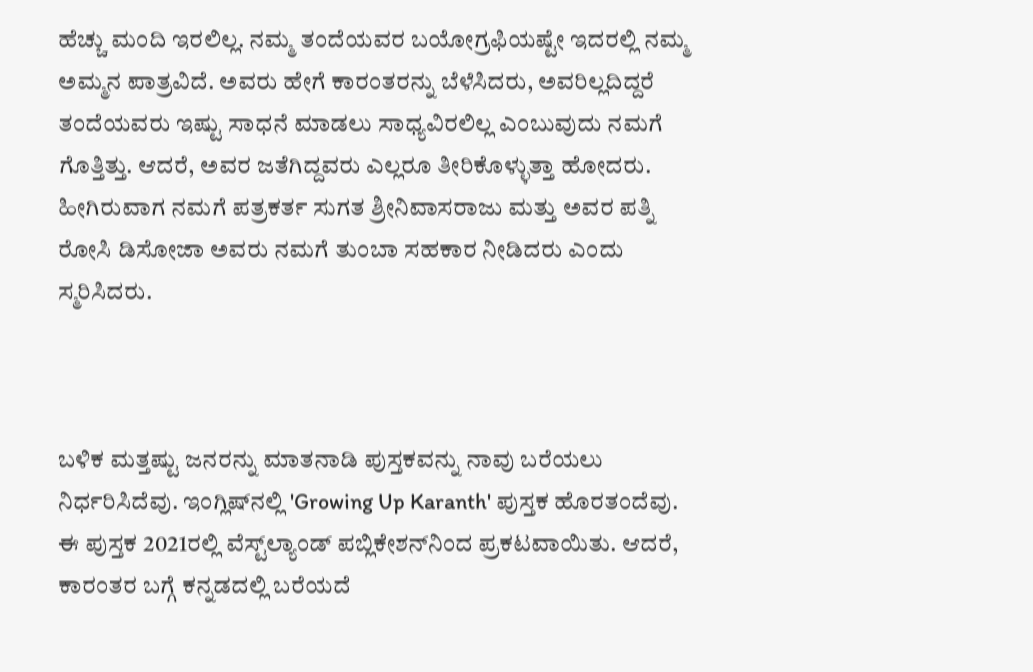ಹೆಚ್ಚು ಮಂದಿ ಇರಲಿಲ್ಲ. ನಮ್ಮ ತಂದೆಯವರ ಬಯೋಗ್ರಫಿಯಷ್ಟೇ ಇದರಲ್ಲಿ ನಮ್ಮ ಅಮ್ಮನ ಪಾತ್ರವಿದೆ. ಅವರು ಹೇಗೆ ಕಾರಂತರನ್ನು ಬೆಳೆಸಿದರು, ಅವರಿಲ್ಲದಿದ್ದರೆ ತಂದೆಯವರು ಇಷ್ಟು ಸಾಧನೆ ಮಾಡಲು ಸಾಧ್ಯವಿರಲಿಲ್ಲ ಎಂಬುವುದು ನಮಗೆ ಗೊತ್ತಿತ್ತು. ಆದರೆ, ಅವರ ಜತೆಗಿದ್ದವರು ಎಲ್ಲರೂ ತೀರಿಕೊಳ್ಳುತ್ತಾ ಹೋದರು. ಹೀಗಿರುವಾಗ ನಮಗೆ ಪತ್ರಕರ್ತ ಸುಗತ ಶ್ರೀನಿವಾಸರಾಜು ಮತ್ತು ಅವರ ಪತ್ನಿ ರೋಸಿ ಡಿಸೋಜಾ ಅವರು ನಮಗೆ ತುಂಬಾ ಸಹಕಾರ ನೀಡಿದರು ಎಂದು ಸ್ಮರಿಸಿದರು.



ಬಳಿಕ ಮತ್ತಷ್ಟು ಜನರನ್ನು ಮಾತನಾಡಿ ಪುಸ್ತಕವನ್ನು ನಾವು ಬರೆಯಲು ನಿರ್ಧರಿಸಿದೆವು. ಇಂಗ್ಲಿಷ್‌ನಲ್ಲಿ 'Growing Up Karanth' ಪುಸ್ತಕ ಹೊರತಂದೆವು. ಈ ಪುಸ್ತಕ 2021ರಲ್ಲಿ ವೆಸ್ಟ್‌ಲ್ಯಾಂಡ್‌ ಪಬ್ಲಿಕೇಶನ್‌ನಿಂದ ಪ್ರಕಟವಾಯಿತು. ಆದರೆ, ಕಾರಂತರ ಬಗ್ಗೆ ಕನ್ನಡದಲ್ಲಿ ಬರೆಯದೆ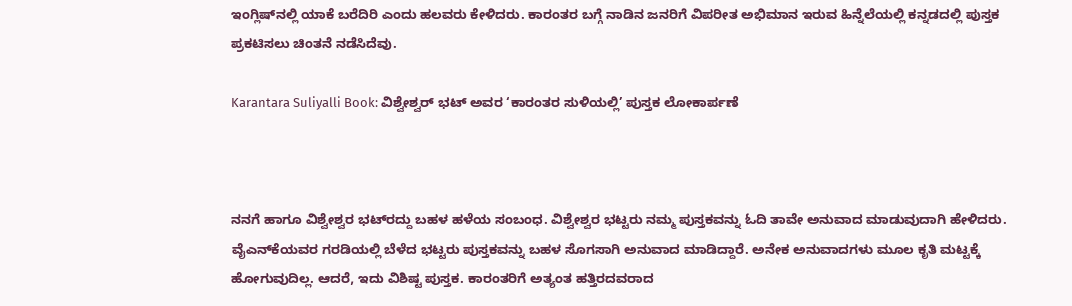ಇಂಗ್ಲಿಷ್‌ನಲ್ಲಿ ಯಾಕೆ ಬರೆದಿರಿ ಎಂದು ಹಲವರು ಕೇಳಿದರು. ಕಾರಂತರ ಬಗ್ಗೆ ನಾಡಿನ ಜನರಿಗೆ ವಿಪರೀತ ಅಭಿಮಾನ ಇರುವ ಹಿನ್ನೆಲೆಯಲ್ಲಿ ಕನ್ನಡದಲ್ಲಿ ಪುಸ್ತಕ ಪ್ರಕಟಿಸಲು ಚಿಂತನೆ ನಡೆಸಿದೆವು.

Karantara Suliyalli Book: ವಿಶ್ವೇಶ್ವರ್ ಭಟ್ ಅವರ ‘ಕಾರಂತರ ಸುಳಿಯಲ್ಲಿ’ ಪುಸ್ತಕ ಲೋಕಾರ್ಪಣೆ



ನನಗೆ ಹಾಗೂ ವಿಶ್ವೇಶ್ವರ ಭಟ್‌ರದ್ದು ಬಹಳ ಹಳೆಯ ಸಂಬಂಧ. ವಿಶ್ವೇಶ್ವರ ಭಟ್ಟರು ನಮ್ಮ ಪುಸ್ತಕವನ್ನು ಓದಿ ತಾವೇ ಅನುವಾದ ಮಾಡುವುದಾಗಿ ಹೇಳಿದರು. ವೈಎನ್‌ಕೆಯವರ ಗರಡಿಯಲ್ಲಿ ಬೆಳೆದ ಭಟ್ಟರು ಪುಸ್ತಕವನ್ನು ಬಹಳ ಸೊಗಸಾಗಿ ಅನುವಾದ ಮಾಡಿದ್ದಾರೆ. ಅನೇಕ ಅನುವಾದಗಳು ಮೂಲ ಕೃತಿ ಮಟ್ಟಕ್ಕೆ ಹೋಗುವುದಿಲ್ಲ. ಆದರೆ, ಇದು ವಿಶಿಷ್ಟ ಪುಸ್ತಕ. ಕಾರಂತರಿಗೆ ಅತ್ಯಂತ ಹತ್ತಿರದವರಾದ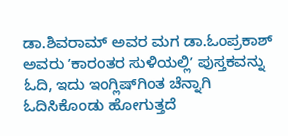ಡಾ.ಶಿವರಾಮ್‌ ಅವರ ಮಗ ಡಾ.ಓಂಪ್ರಕಾಶ್‌ ಅವರು ʼಕಾರಂತರ ಸುಳಿಯಲ್ಲಿʼ ಪುಸ್ತಕವನ್ನು ಓದಿ, ಇದು ಇಂಗ್ಲಿಷ್‌ಗಿಂತ ಚೆನ್ನಾಗಿ ಓದಿಸಿಕೊಂಡು ಹೋಗುತ್ತದೆ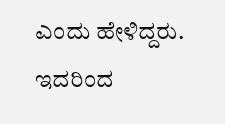ಎಂದು ಹೇಳಿದ್ದರು. ಇದರಿಂದ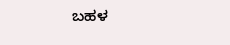ಬಹಳ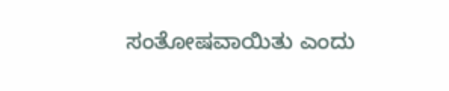ಸಂತೋಷವಾಯಿತು ಎಂದು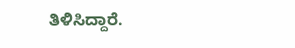ತಿಳಿಸಿದ್ದಾರೆ.